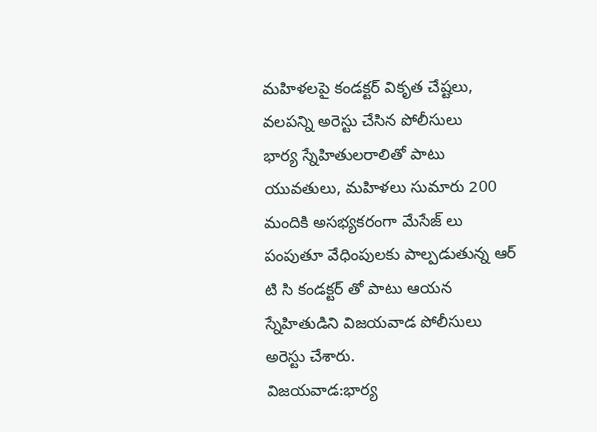మహిళలపై కండక్టర్ వికృత చేష్టలు, వలపన్ని అరెస్టు చేసిన పోలీసులు
భార్య స్నేహితులరాలితో పాటు యువతులు, మహిళలు సుమారు 200 మందికి అసభ్యకరంగా మేసేజ్ లు పంపుతూ వేధింపులకు పాల్పడుతున్న ఆర్ టి సి కండక్టర్ తో పాటు ఆయన స్నేహితుడిని విజయవాడ పోలీసులు అరెస్టు చేశారు.
విజయవాడ:భార్య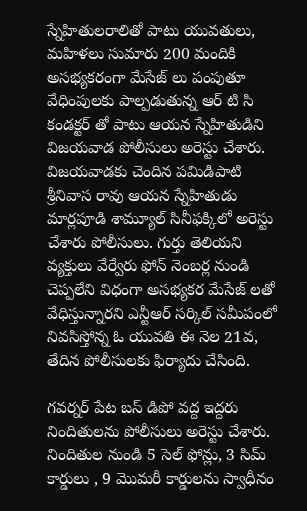స్నేహితులరాలితో పాటు యువతులు, మహిళలు సుమారు 200 మందికి అసభ్యకరంగా మేసేజ్ లు పంపుతూ వేధింపులకు పాల్పడుతున్న ఆర్ టి సి కండక్టర్ తో పాటు ఆయన స్నేహితుడిని విజయవాడ పోలీసులు అరెస్టు చేశారు.
విజయవాడకు చెందిన పమిడిపాటి శ్రీనివాస రావు ఆయన స్నేహితుడు మార్లపూడి శామ్యూల్ సినీఫక్కిలో అరెస్టు చేశారు పోలీసులు. గుర్తు తెలియని వ్యక్తులు వేర్వేరు ఫోన్ నెంబర్ల నుండి చెప్పలేని విధంగా అసభ్యకర మేసేజ్ లతో వేధిస్తున్నారని ఎన్టీఆర్ సర్కిల్ సమీపంలో నివసిస్తోన్న ఓ యువతి ఈ నెల 21వ, తేదిన పోలీసులకు ఫిర్యాదు చేసింది.

గవర్నర్ పేట బస్ డిపో వద్ద ఇద్దరు నిందితులను పోలీసులు అరెస్టు చేశారు. నిందితుల నుండి 5 సెల్ ఫోన్లు, 3 సిమ్ కార్డులు , 9 మొమరీ కార్డులను స్వాధీనం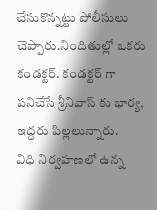చేసుకొన్నట్టు పోలీసులు చెప్పారు.నిందితుల్లో ఒకరు కండక్టర్. కండక్టర్ గా పనిచేసే శ్రీనివాస్ కు భార్య, ఇద్దరు పిల్లలున్నారు.
విధి నిర్వహణలో ఉన్న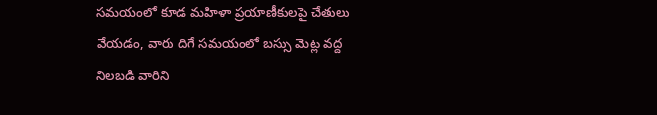సమయంలో కూడ మహిళా ప్రయాణీకులపై చేతులు వేయడం, వారు దిగే సమయంలో బస్సు మెట్ల వద్ద నిలబడి వారిని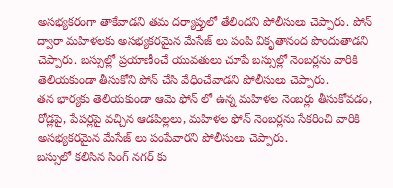అసభ్యకరంగా తాకేవాడని తమ దర్యాప్తులో తేలిందని పోలీసులు చెప్పారు. పోన్ ద్వారా మహిళలకు అసభ్యకరమైన మేసేజ్ లు పంపి వికృతానంద పొందుతాడని చెప్పారు. బస్సుల్లో ప్రయాణీంచే యువతులు చూపే బస్సుల్లో నెంబర్లను వారికి తెలియకుండా తీసుకోని పోన్ చేసి వేధించేవాడని పోలీసులు చెప్పారు.
తన భార్యకు తెలియకుండా ఆమె ఫోన్ లో ఉన్న మహిళల నెంబర్లు తీసుకోవడం, రోడ్లపై, పేపర్లపై వచ్చిన ఆడపిల్లలు, మహిళల ఫోన్ నెంబర్లను సేకరించి వారికి అసభ్యకరమైన మేసేజ్ లు పంపేవారని పోలీసులు చెప్పారు.
బస్సులో కలిసిన సింగ్ నగర్ కు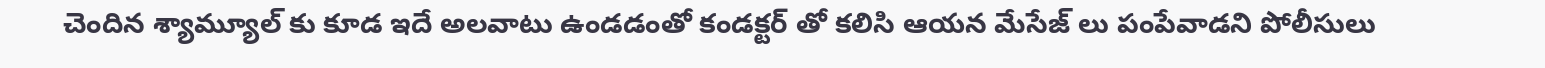చెందిన శ్యామ్యూల్ కు కూడ ఇదే అలవాటు ఉండడంతో కండక్టర్ తో కలిసి ఆయన మేసేజ్ లు పంపేవాడని పోలీసులు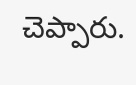చెప్పారు.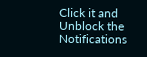Click it and Unblock the Notifications